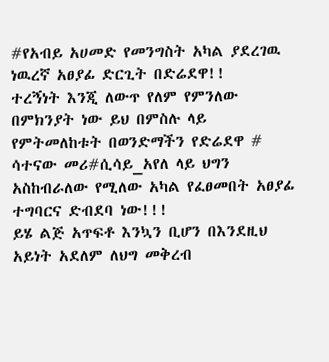#የአብይ አሀመድ የመንግስት አካል ያደረገዉ ነዉረኛ አፀያፊ ድርጊት በድሬደዋ!!
ተረኝነት እንጂ ለውጥ የለም የምንለው በምክንያት ነው ይህ በምስሉ ላይ የምትመለከቱት በወንድማችን የድሬደዋ # ሳተናው መሪ#ሲሳይ_አየለ ላይ ህግን አስከብራለው የሚለው አካል የፈፀመበት አፀያፊ ተግባርና ድብደባ ነው!!!
ይሄ ልጅ አጥፍቶ እንኳን ቢሆን በእንደዚህ አይነት አደለም ለህግ መቅረብ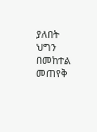ያለበት ህግን በመከተል መጠየቅ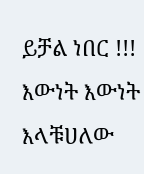ይቻል ነበር !!! እውነት እውነት እላቹሀለው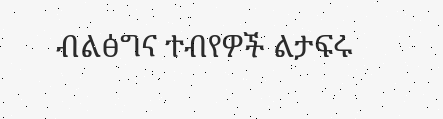ብልፅግና ተብየዎች ልታፍሩ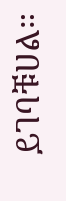ይገባቹሀል።